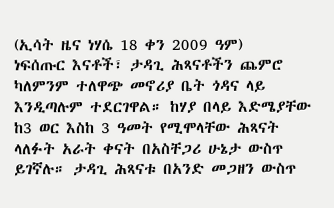(ኢሳት ዜና ነሃሴ 18 ቀን 2009 ዓም)
ነፍሰጡር እናቶች፣ ታዳጊ ሕጻናቶችን ጨምሮ ካለምንም ተለዋጭ መኖሪያ ቤት ጎዳና ላይ እንዲጣሉም ተደርገዋል። ከሃያ በላይ እድሜያቸው ከ3 ወር እስከ 3 ዓመት የሚሞላቸው ሕጻናት ላለፉት አራት ቀናት በአስቸጋሪ ሁኔታ ውስጥ ይገኛሉ። ታዳጊ ሕጻናቱ በአንድ መጋዘን ውስጥ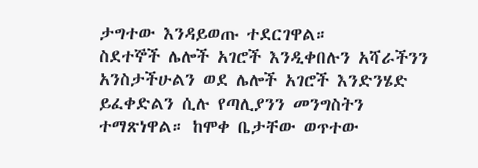ታግተው እንዳይወጡ ተደርገዋል።
ስደተኞች ሌሎች አገሮች እንዲቀበሉን አሻራችንን አንስታችሁልን ወደ ሌሎች አገሮች እንድንሄድ ይፈቀድልን ሲሉ የጣሊያንን መንግስትን ተማጽነዋል። ከሞቀ ቤታቸው ወጥተው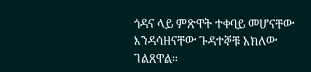ጎዳና ላይ ምጽዋት ተቀባይ መሆናቸው እንዳሳዘናቸው ጉዳተኞቹ አክለው ገልጸዋል።